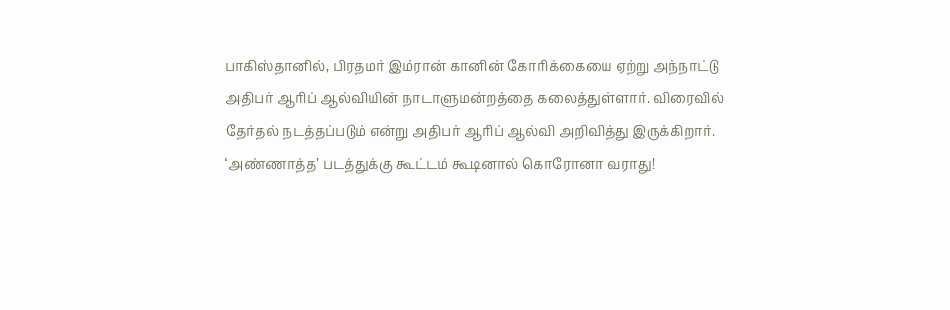பாகிஸ்தானில், பிரதமர் இம்ரான் கானின் கோரிக்கையை ஏற்று அந்நாட்டு அதிபர் ஆரிப் ஆல்வியின் நாடாளுமன்றத்தை கலைத்துள்ளார். விரைவில் தேர்தல் நடத்தப்படும் என்று அதிபர் ஆரிப் ஆல்வி அறிவித்து இருக்கிறார்.
‘அண்ணாத்த’ படத்துக்கு கூட்டம் கூடினால் கொரோனா வராது!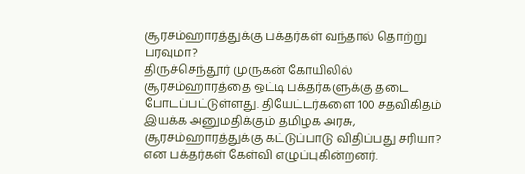சூரசம்ஹாரத்துக்கு பக்தர்கள் வந்தால் தொற்று பரவுமா?
திருச்செந்தூர் முருகன் கோயிலில் சூரசம்ஹாரத்தை ஒட்டி பக்தர்களுக்கு தடை போடப்பட்டுள்ளது. தியேட்டர்களை 100 சதவிகிதம் இயக்க அனுமதிக்கும் தமிழக அரசு, சூரசம்ஹாரத்துக்கு கட்டுப்பாடு விதிப்பது சரியா? என பக்தர்கள் கேள்வி எழுப்புகின்றனர்.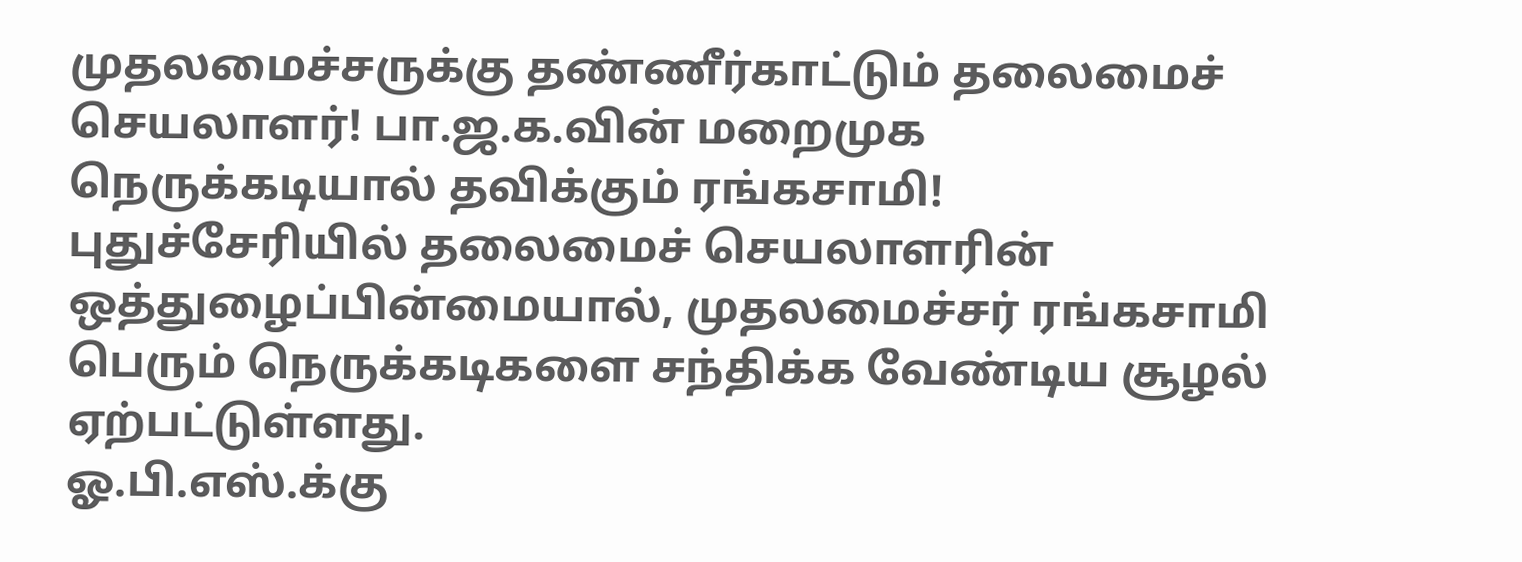முதலமைச்சருக்கு தண்ணீர்காட்டும் தலைமைச் செயலாளர்! பா.ஜ.க.வின் மறைமுக நெருக்கடியால் தவிக்கும் ரங்கசாமி!
புதுச்சேரியில் தலைமைச் செயலாளரின் ஒத்துழைப்பின்மையால், முதலமைச்சர் ரங்கசாமி பெரும் நெருக்கடிகளை சந்திக்க வேண்டிய சூழல் ஏற்பட்டுள்ளது.
ஓ.பி.எஸ்.க்கு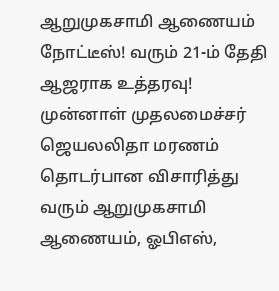ஆறுமுகசாமி ஆணையம் நோட்டீஸ்! வரும் 21-ம் தேதி ஆஜராக உத்தரவு!
முன்னாள் முதலமைச்சர் ஜெயலலிதா மரணம் தொடர்பான விசாரித்து வரும் ஆறுமுகசாமி ஆணையம், ஓபிஎஸ்,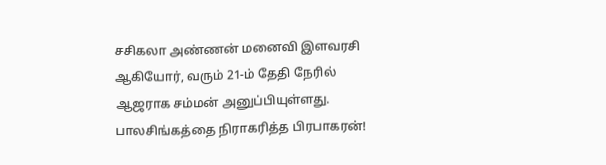சசிகலா அண்ணன் மனைவி இளவரசி ஆகியோர், வரும் 21-ம் தேதி நேரில் ஆஜராக சம்மன் அனுப்பியுள்ளது.
பாலசிங்கத்தை நிராகரித்த பிரபாகரன்!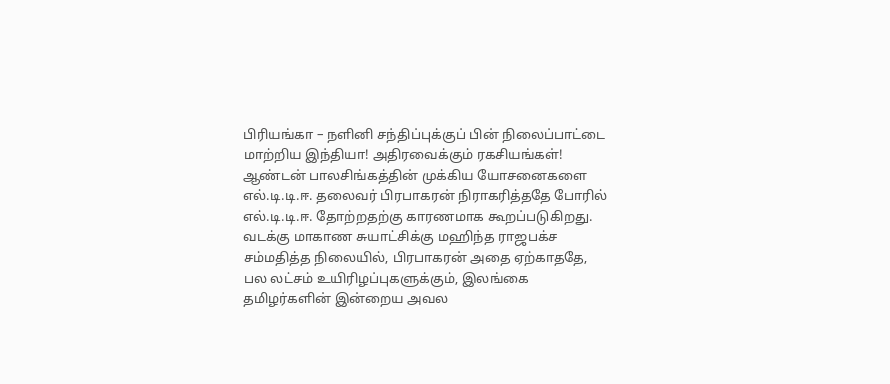பிரியங்கா – நளினி சந்திப்புக்குப் பின் நிலைப்பாட்டை மாற்றிய இந்தியா! அதிரவைக்கும் ரகசியங்கள்!
ஆண்டன் பாலசிங்கத்தின் முக்கிய யோசனைகளை எல்.டி.டி.ஈ. தலைவர் பிரபாகரன் நிராகரித்ததே போரில் எல்.டி.டி.ஈ. தோற்றதற்கு காரணமாக கூறப்படுகிறது. வடக்கு மாகாண சுயாட்சிக்கு மஹிந்த ராஜபக்ச சம்மதித்த நிலையில், பிரபாகரன் அதை ஏற்காததே, பல லட்சம் உயிரிழப்புகளுக்கும், இலங்கை தமிழர்களின் இன்றைய அவல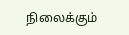நிலைக்கும்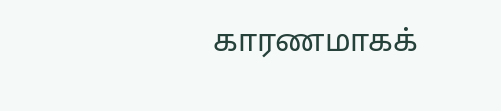காரணமாகக்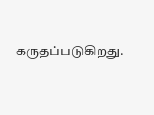கருதப்படுகிறது.